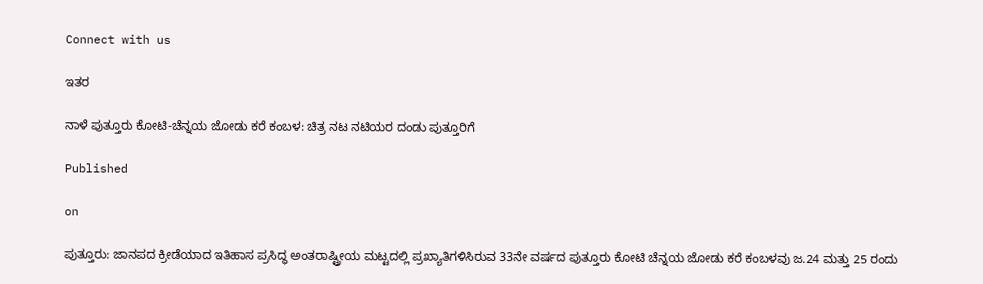Connect with us

ಇತರ

ನಾಳೆ ಪುತ್ತೂರು ಕೋಟಿ-ಚೆನ್ನಯ ಜೋಡು ಕರೆ ಕಂಬಳ: ಚಿತ್ರ ನಟ ನಟಿಯರ ದಂಡು ಪುತ್ತೂರಿಗೆ

Published

on

ಪುತ್ತೂರು: ಜಾನಪದ ಕ್ರೀಡೆಯಾದ ಇತಿಹಾಸ ಪ್ರಸಿದ್ಧ ಅಂತರಾಷ್ಟ್ರೀಯ ಮಟ್ಟದಲ್ಲಿ ಪ್ರಖ್ಯಾತಿಗಳಿಸಿರುವ 33ನೇ ವರ್ಷದ ಪುತ್ತೂರು ಕೋಟಿ ಚೆನ್ನಯ ಜೋಡು ಕರೆ ಕಂಬಳವು ಜ.24 ಮತ್ತು 25 ರಂದು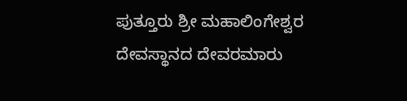ಪುತ್ತೂರು ಶ್ರೀ ಮಹಾಲಿಂಗೇಶ್ವರ ದೇವಸ್ಥಾನದ ದೇವರಮಾರು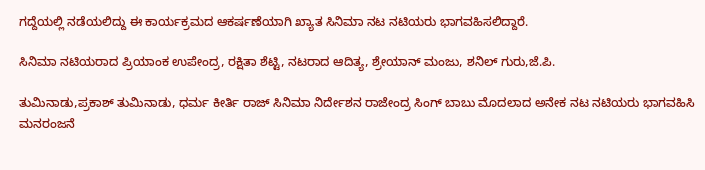ಗದ್ದೆಯಲ್ಲಿ ನಡೆಯಲಿದ್ದು ಈ ಕಾರ್ಯಕ್ರಮದ ಆಕರ್ಷಣೆಯಾಗಿ ಖ್ಯಾತ ಸಿನಿಮಾ ನಟ ನಟಿಯರು ಭಾಗವಹಿಸಲಿದ್ದಾರೆ.

ಸಿನಿಮಾ ನಟಿಯರಾದ ಪ್ರಿಯಾಂಕ ಉಪೇಂದ್ರ, ರಕ್ಷಿತಾ ಶೆಟ್ಟಿ, ನಟರಾದ ಆದಿತ್ಯ, ಶ್ರೇಯಾನ್ ಮಂಜು, ಶನಿಲ್ ಗುರು,ಜೆ.ಪಿ.

ತುಮಿನಾಡು,ಪ್ರಕಾಶ್ ತುಮಿನಾಡು, ಧರ್ಮ ಕೀರ್ತಿ ರಾಜ್ ಸಿನಿಮಾ ನಿರ್ದೇಶನ ರಾಜೇಂದ್ರ ಸಿಂಗ್ ಬಾಬು ಮೊದಲಾದ ಅನೇಕ ನಟ ನಟಿಯರು ಭಾಗವಹಿಸಿ ಮನರಂಜನೆ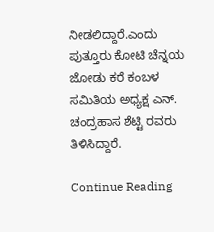ನೀಡಲಿದ್ದಾರೆ.ಎಂದು ಪುತ್ತೂರು ಕೋಟಿ ಚೆನ್ನಯ ಜೋಡು ಕರೆ ಕಂಬಳ ಸಮಿತಿಯ ಅಧ್ಯಕ್ಷ ಎನ್. ಚಂದ್ರಹಾಸ ಶೆಟ್ಟಿ ರವರು ತಿಳಿಸಿದ್ದಾರೆ.

Continue Reading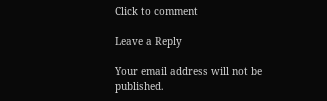Click to comment

Leave a Reply

Your email address will not be published.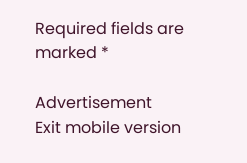Required fields are marked *

Advertisement
Exit mobile version